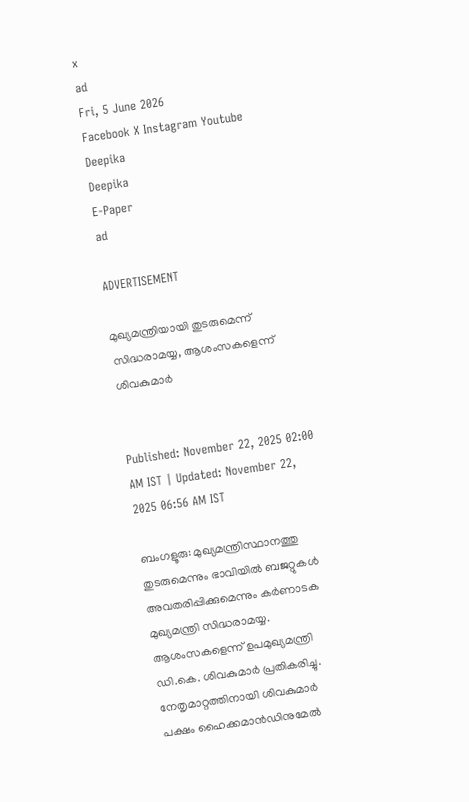x
ad
Fri, 5 June 2026
Facebook X Instagram Youtube
Deepika
Deepika
E-Paper
ad

ADVERTISEMENT

മുഖ്യമന്ത്രിയായി തുടരുമെന്ന് സിദ്ധരാമയ്യ, ആശംസകളെന്ന് ശിവകുമാർ


Published: November 22, 2025 02:00 AM IST | Updated: November 22, 2025 06:56 AM IST

ബംഗളൂരു: മുഖ്യമന്ത്രിസ്ഥാനത്തു തുടരുമെന്നും ഭാവിയിൽ ബജറ്റുകൾ അവതരിപ്പിക്കുമെന്നും കർണാടക മുഖ്യമന്ത്രി സിദ്ധരാമയ്യ. ആശംസകളെന്ന് ഉപമുഖ്യമന്ത്രി ഡി.കെ. ശിവകുമാർ പ്രതികരിച്ചു. നേതൃമാറ്റത്തിനായി ശിവകുമാർ പക്ഷം ഹൈക്കമാൻഡിനുമേൽ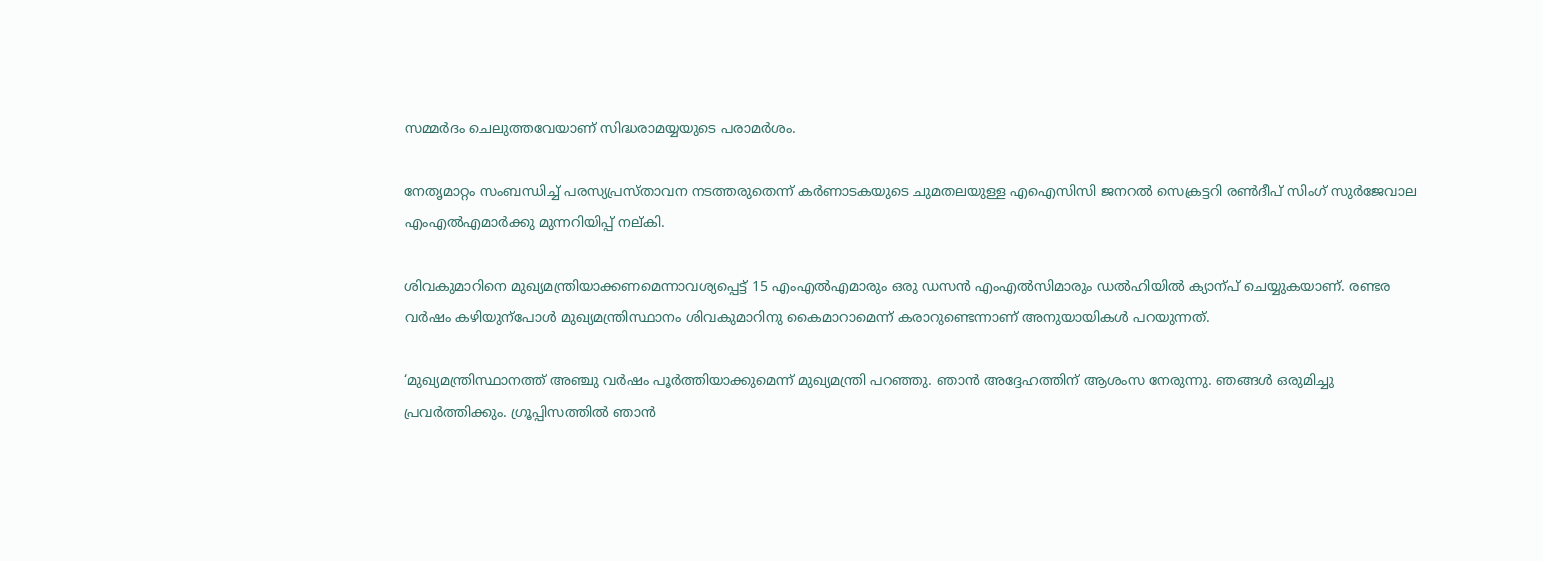സമ്മർദം ചെലുത്തവേയാണ് സിദ്ധരാമയ്യയുടെ പരാമർശം.

നേതൃമാറ്റം സംബന്ധിച്ച് പരസ്യപ്രസ്താവന നടത്തരുതെന്ന് കർണാടകയുടെ ചുമതലയുള്ള എഐസിസി ജനറൽ സെക്രട്ടറി രൺദീപ് സിംഗ് സുർജേവാല എംഎൽഎമാർക്കു മുന്നറിയിപ്പ് നല്കി.

ശിവകുമാറിനെ മുഖ്യമന്ത്രിയാക്കണമെന്നാവശ്യപ്പെട്ട് 15 എംഎൽഎമാരും ഒരു ഡസൻ എംഎൽസിമാരും ഡൽഹിയിൽ ക്യാന്പ് ചെയ്യുകയാണ്. രണ്ടര വർഷം കഴിയുന്പോൾ മുഖ്യമന്ത്രിസ്ഥാനം ശിവകുമാറിനു കൈമാറാമെന്ന് കരാറുണ്ടെന്നാണ് അനുയായികൾ പറയുന്നത്.

‘മുഖ്യമന്ത്രിസ്ഥാനത്ത് അഞ്ചു വർഷം പൂർത്തിയാക്കുമെന്ന് മുഖ്യമന്ത്രി പറഞ്ഞു. ഞാൻ അദ്ദേഹത്തിന് ആശംസ നേരുന്നു. ഞങ്ങൾ ഒരുമിച്ചു പ്രവർത്തിക്കും. ഗ്രൂപ്പിസത്തിൽ ഞാൻ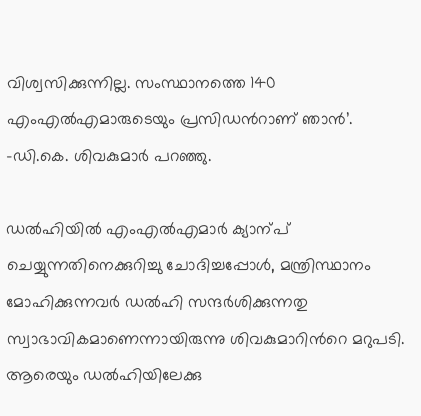വിശ്വസിക്കുന്നില്ല. സംസ്ഥാനത്തെ 140 എംഎൽഎമാരുടെയും പ്രസിഡന്‍റാണ് ഞാൻ’. -ഡി.കെ. ശിവകുമാർ പറഞ്ഞു.

ഡൽഹിയിൽ എംഎൽഎമാർ ക്യാന്പ് ചെയ്യുന്നതിനെക്കുറിച്ചു ചോദിച്ചപ്പോൾ, മന്ത്രിസ്ഥാനം മോഹിക്കുന്നവർ ഡൽഹി സന്ദർശിക്കുന്നതു സ്വാഭാവികമാണെന്നായിരുന്നു ശിവകുമാറിന്‍റെ മറുപടി. ആരെയും ഡൽഹിയിലേക്കു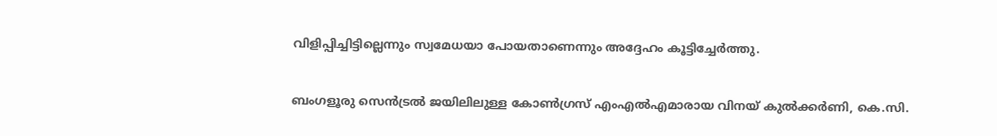വിളിപ്പിച്ചിട്ടില്ലെന്നും സ്വമേധയാ പോയതാണെന്നും അദ്ദേഹം കൂട്ടിച്ചേർത്തു.

ബംഗളൂരു സെൻട്രൽ ജയിലിലുള്ള കോൺഗ്രസ് എംഎൽഎമാരായ വിനയ് കുൽക്കർണി, കെ.സി.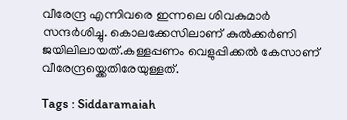വീരേന്ദ്ര എന്നിവരെ ഇന്നലെ ശിവകുമാർ സന്ദർശിച്ചു. കൊലക്കേസിലാണ് കുൽക്കർണി ജയിലിലായത്.കള്ളപ്പണം വെളുപ്പിക്കൽ കേസാണ് വീരേന്ദ്രയ്ക്കെതിരേയുള്ളത്.

Tags : Siddaramaiah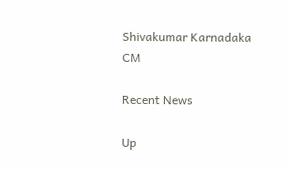Shivakumar Karnadaka CM

Recent News

Up